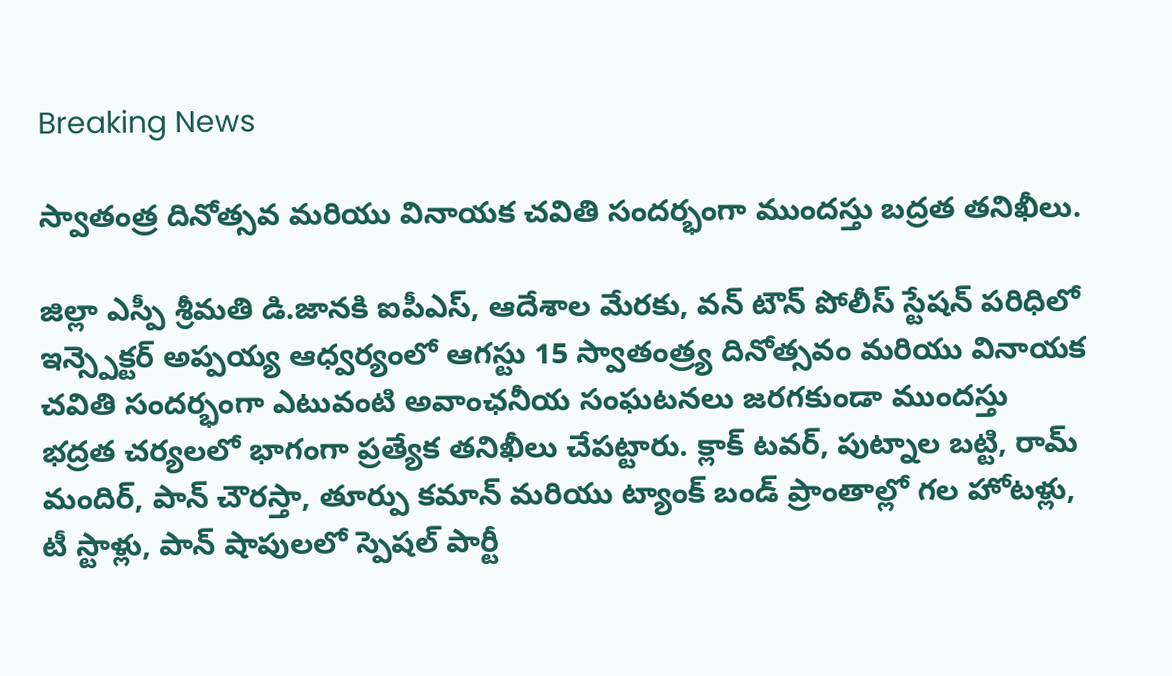Breaking News

స్వాతంత్ర దినోత్సవ మరియు వినాయక చవితి సందర్భంగా ముందస్తు బద్రత తనిఖీలు.

జిల్లా ఎస్పీ శ్రీమతి డి.జానకి ఐపీఎస్, ఆదేశాల మేరకు, వన్ టౌన్ పోలీస్ స్టేషన్ పరిధిలో ఇన్స్పెక్టర్ అప్పయ్య ఆధ్వర్యంలో ఆగస్టు 15 స్వాతంత్ర్య దినోత్సవం మరియు వినాయక చవితి సందర్భంగా ఎటువంటి అవాంఛనీయ సంఘటనలు జరగకుండా ముందస్తు భద్రత చర్యలలో భాగంగా ప్రత్యేక తనిఖీలు చేపట్టారు. క్లాక్ టవర్, పుట్నాల బట్టి, రామ్ మందిర్, పాన్ చౌరస్తా, తూర్పు కమాన్ మరియు ట్యాంక్ బండ్ ప్రాంతాల్లో గల హోటళ్లు, టీ స్టాళ్లు, పాన్ షాపులలో స్పెషల్ పార్టీ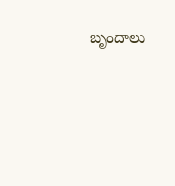బృందాలు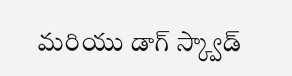మరియు డాగ్ స్క్వాడ్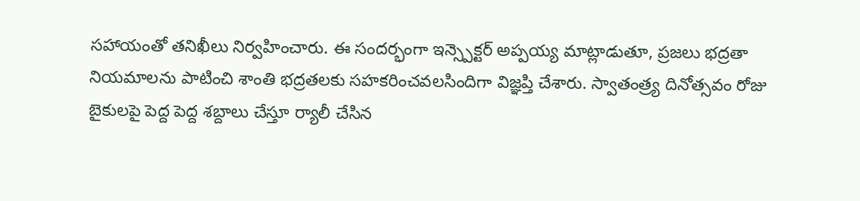సహాయంతో తనిఖీలు నిర్వహించారు. ఈ సందర్భంగా ఇన్స్పెక్టర్ అప్పయ్య మాట్లాడుతూ, ప్రజలు భద్రతా నియమాలను పాటించి శాంతి భద్రతలకు సహకరించవలసిందిగా విజ్ఞప్తి చేశారు. స్వాతంత్ర్య దినోత్సవం రోజు బైకులపై పెద్ద పెద్ద శబ్దాలు చేస్తూ ర్యాలీ చేసిన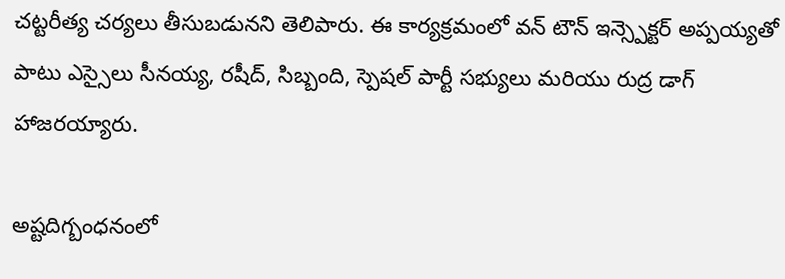చట్టరీత్య చర్యలు తీసుబడునని తెలిపారు. ఈ కార్యక్రమంలో వన్ టౌన్ ఇన్స్పెక్టర్ అప్పయ్యతో పాటు ఎస్సైలు సీనయ్య, రషీద్, సిబ్బంది, స్పెషల్ పార్టీ సభ్యులు మరియు రుద్ర డాగ్ హాజరయ్యారు.

అష్టదిగ్బంధనంలో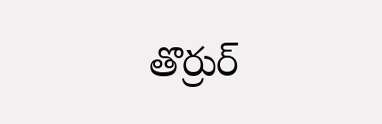తొర్రుర్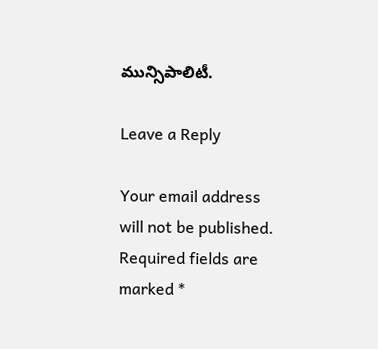మున్సిపాలిటీ.

Leave a Reply

Your email address will not be published. Required fields are marked *